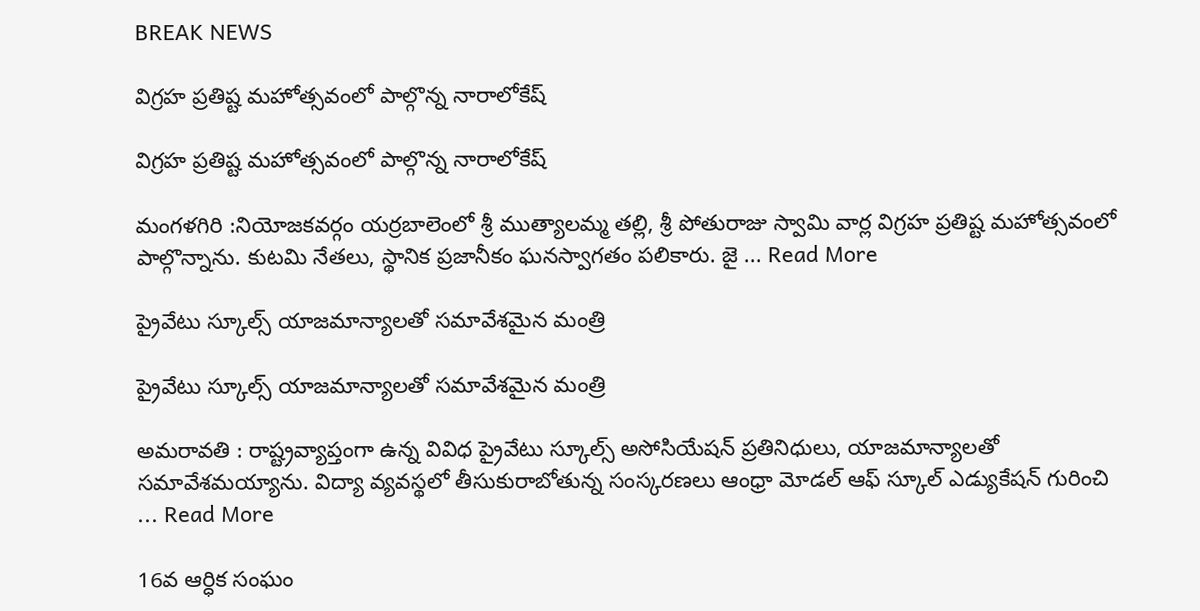BREAK NEWS

విగ్రహ ప్రతిష్ట మహోత్సవంలో పాల్గొన్న నారాలోకేష్

విగ్రహ ప్రతిష్ట మహోత్సవంలో పాల్గొన్న నారాలోకేష్

మంగళగిరి :నియోజకవర్గం యర్రబాలెంలో శ్రీ ముత్యాలమ్మ తల్లి, శ్రీ పోతురాజు స్వామి వార్ల విగ్రహ ప్రతిష్ట మహోత్సవంలో పాల్గొన్నాను. కుటమి నేతలు, స్థానిక ప్రజానీకం ఘనస్వాగతం పలికారు. జై ... Read More

ప్రైవేటు స్కూల్స్ యాజమాన్యాలతో సమావేశమైన మంత్రి

ప్రైవేటు స్కూల్స్ యాజమాన్యాలతో సమావేశమైన మంత్రి

అమరావతి : రాష్ట్రవ్యాప్తంగా ఉన్న వివిధ ప్రైవేటు స్కూల్స్ అసోసియేషన్ ప్రతినిధులు, యాజమాన్యాలతో  సమావేశమయ్యాను. విద్యా వ్యవస్థలో తీసుకురాబోతున్న సంస్కరణలు ఆంధ్రా మోడల్ ఆఫ్ స్కూల్ ఎడ్యుకేషన్ గురించి ... Read More

16వ ఆర్ధిక సంఘం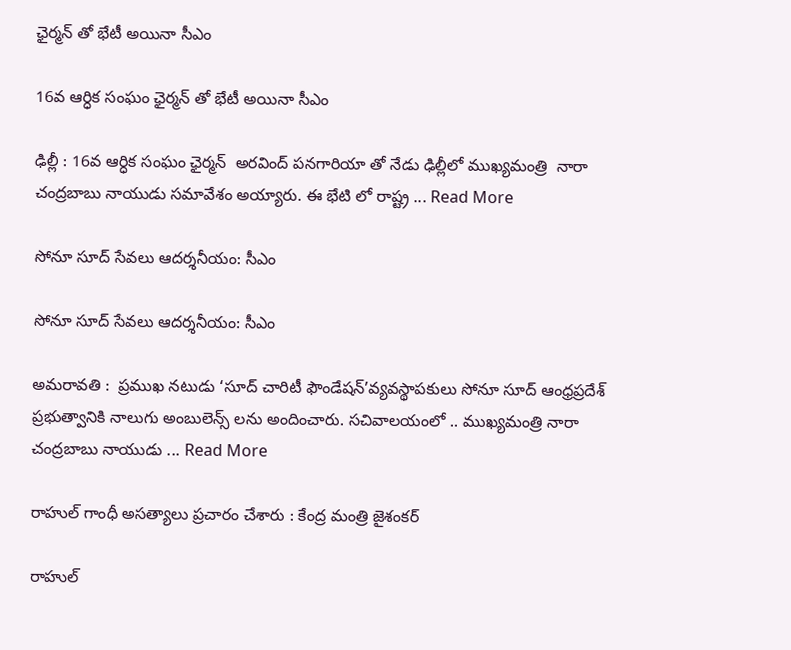ఛైర్మన్ తో భేటీ అయినా సీఎం

16వ ఆర్ధిక సంఘం ఛైర్మన్ తో భేటీ అయినా సీఎం

ఢిల్లీ : 16వ ఆర్ధిక సంఘం ఛైర్మన్  అరవింద్ పనగారియా తో నేడు ఢిల్లీలో ముఖ్యమంత్రి  నారా చంద్రబాబు నాయుడు సమావేశం అయ్యారు. ఈ భేటి లో రాష్ట్ర ... Read More

సోనూ సూద్ సేవలు ఆదర్శనీయం: సీఎం

సోనూ సూద్ సేవలు ఆదర్శనీయం: సీఎం

అమరావతి :  ప్రముఖ నటుడు ‘సూద్ చారిటీ ఫౌండేషన్’వ్యవస్థాపకులు సోనూ సూద్‌ ఆంధ్రప్రదేశ్ ప్రభుత్వానికి నాలుగు అంబులెన్స్ లను అందించారు. సచివాలయంలో .. ముఖ్యమంత్రి నారా చంద్రబాబు నాయుడు ... Read More

రాహుల్ గాంధీ అసత్యాలు ప్రచారం చేశారు : కేంద్ర మంత్రి జైశంకర్

రాహుల్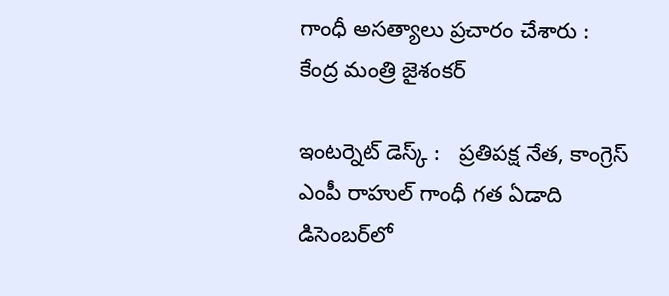గాంధీ అసత్యాలు ప్రచారం చేశారు : కేంద్ర మంత్రి జైశంకర్

ఇంటర్నెట్ డెస్క్ :   ప్రతిపక్ష నేత, కాంగ్రెస్ ఎంపీ రాహుల్ గాంధీ గత ఏడాది డిసెంబర్‌లో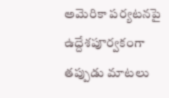అమెరికా పర్యటనపై ఉద్దేశపూర్వకంగా తప్పుడు మాటలు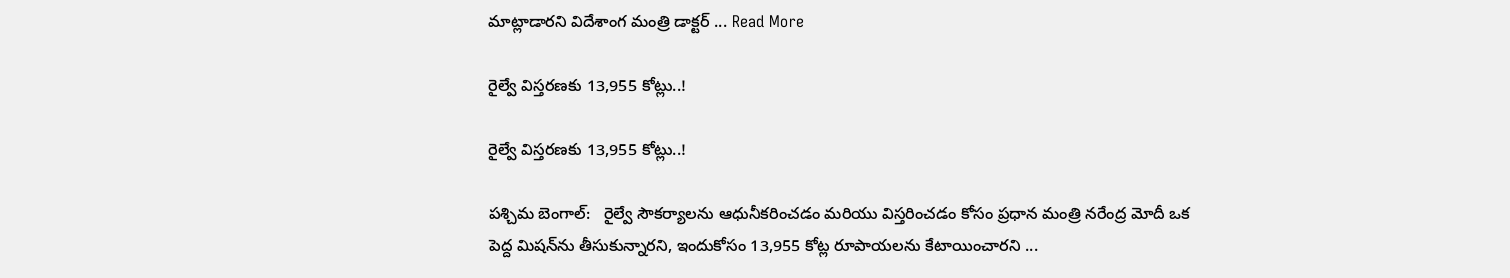మాట్లాడారని విదేశాంగ మంత్రి డాక్టర్ ... Read More

రైల్వే విస్తరణకు 13,955 కోట్లు..!

రైల్వే విస్తరణకు 13,955 కోట్లు..!

పశ్చిమ బెంగాల్‌:   రైల్వే సౌకర్యాలను ఆధునీకరించడం మరియు విస్తరించడం కోసం ప్రధాన మంత్రి నరేంద్ర మోదీ ఒక పెద్ద మిషన్‌ను తీసుకున్నారని, ఇందుకోసం 13,955 కోట్ల రూపాయలను కేటాయించారని ...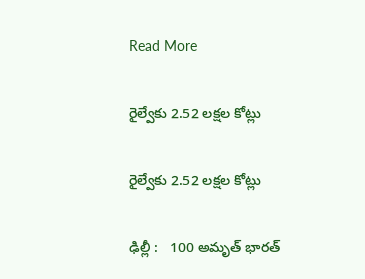Read More

రైల్వేకు 2.52 లక్షల కోట్లు

రైల్వేకు 2.52 లక్షల కోట్లు

ఢిల్లీ :   100 అమృత్‌ భారత్‌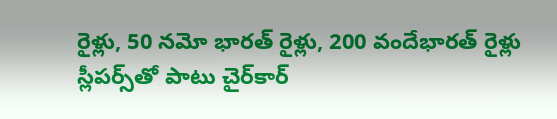రైళ్లు, 50 నమో భారత్‌ రైళ్లు, 200 వందేభారత్‌ రైళ్లు స్లీపర్స్‌తో పాటు చైర్‌కార్‌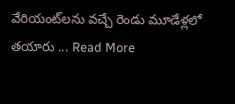వేరియంట్‌లను వచ్చే రెండు మూడేళ్లలో తయారు ... Read More